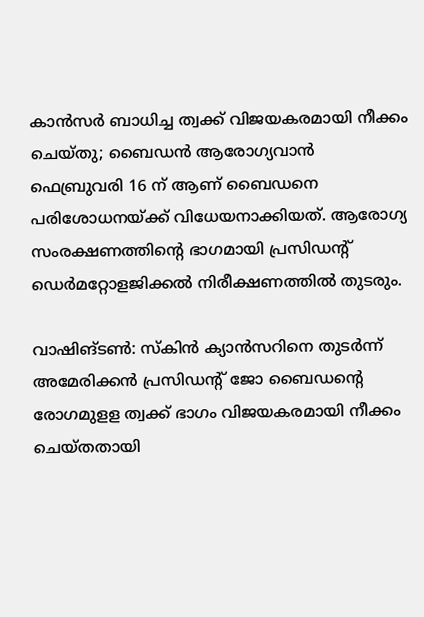കാൻസർ ബാധിച്ച ത്വക്ക് വിജയകരമായി നീക്കം ചെയ്തു; ബൈഡൻ ആരോഗ്യവാൻ
ഫെബ്രുവരി 16 ന് ആണ് ബൈഡനെ പരിശോധനയ്ക്ക് വിധേയനാക്കിയത്. ആരോഗ്യ സംരക്ഷണത്തിന്റെ ഭാഗമായി പ്രസിഡന്റ് ഡെർമറ്റോളജിക്കൽ നിരീക്ഷണത്തിൽ തുടരും.

വാഷിങ്ടൺ: സ്കിൻ ക്യാൻസറിനെ തുടർന്ന് അമേരിക്കൻ പ്രസിഡന്റ് ജോ ബൈഡന്റെ രോഗമുളള ത്വക്ക് ഭാഗം വിജയകരമായി നീക്കം ചെയ്തതായി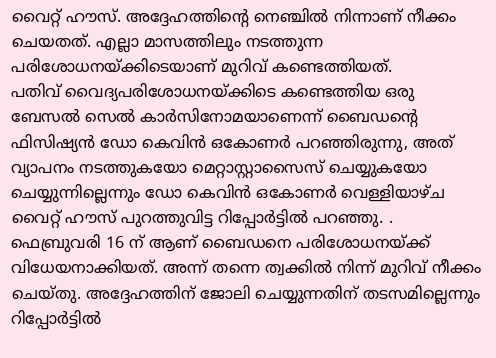വൈറ്റ് ഹൗസ്. അദ്ദേഹത്തിന്റെ നെഞ്ചിൽ നിന്നാണ് നീക്കം ചെയതത്. എല്ലാ മാസത്തിലും നടത്തുന്ന പരിശോധനയ്ക്കിടെയാണ് മുറിവ് കണ്ടെത്തിയത്.
പതിവ് വൈദ്യപരിശോധനയ്ക്കിടെ കണ്ടെത്തിയ ഒരു ബേസൽ സെൽ കാർസിനോമയാണെന്ന് ബൈഡന്റെ ഫിസിഷ്യൻ ഡോ കെവിൻ ഒകോണർ പറഞ്ഞിരുന്നു, അത് വ്യാപനം നടത്തുകയോ മെറ്റാസ്റ്റാസൈസ് ചെയ്യുകയോ ചെയ്യുന്നില്ലെന്നും ഡോ കെവിൻ ഒകോണർ വെള്ളിയാഴ്ച വൈറ്റ് ഹൗസ് പുറത്തുവിട്ട റിപ്പോർട്ടിൽ പറഞ്ഞു. .
ഫെബ്രുവരി 16 ന് ആണ് ബൈഡനെ പരിശോധനയ്ക്ക് വിധേയനാക്കിയത്. അന്ന് തന്നെ ത്വക്കിൽ നിന്ന് മുറിവ് നീക്കം ചെയ്തു. അദ്ദേഹത്തിന് ജോലി ചെയ്യുന്നതിന് തടസമില്ലെന്നും റിപ്പോർട്ടിൽ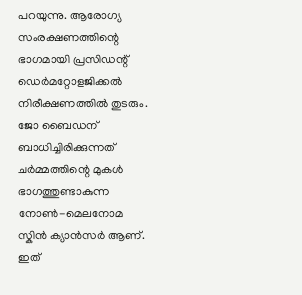പറയുന്നു. ആരോഗ്യ സംരക്ഷണത്തിന്റെ ഭാഗമായി പ്രസിഡന്റ് ഡെർമറ്റോളജിക്കൽ നിരീക്ഷണത്തിൽ തുടരും. ജോ ബൈഡന് ബാധിച്ചിരിക്കുന്നത് ചർമ്മത്തിന്റെ മുകൾ ഭാഗത്തുണ്ടാകുന്ന നോൺ-മെലനോമ സ്കിൻ ക്യാൻസർ ആണ്.
ഇത്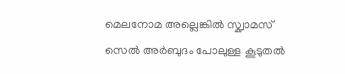മെലനോമ അല്ലെങ്കിൽ സ്ക്വാമസ് സെൽ അർബുദം പോലുള്ള കൂടുതൽ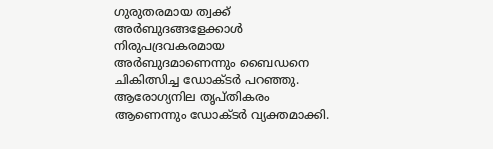ഗുരുതരമായ ത്വക്ക് അർബുദങ്ങളേക്കാൾ നിരുപദ്രവകരമായ അർബുദമാണെന്നും ബൈഡനെ ചികിത്സിച്ച ഡോക്ടർ പറഞ്ഞു. ആരോഗ്യനില തൃപ്തികരം ആണെന്നും ഡോക്ടർ വ്യക്തമാക്കി.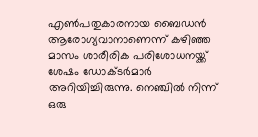എൺപതുകാരനായ ബൈഡൻ ആരോഗ്യവാനാണെന്ന് കഴിഞ്ഞ മാസം ശാരീരിക പരിശോധനയ്ക്ക് ശേഷം ഡോക്ടർമാർ അറിയിച്ചിരുന്നു. നെഞ്ചിൽ നിന്ന് ഒരു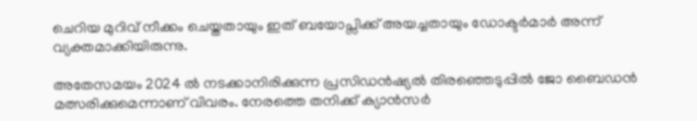ചെറിയ മുറിവ് നീക്കം ചെയ്തതായും ഇത് ബയോപ്സിക്ക് അയച്ചതായും ഡോക്ടർമാർ അന്ന് വ്യക്തമാക്കിയിരുന്നു.

അതേസമയം 2024 ൽ നടക്കാനിരിക്കുന്ന പ്രസിഡൻഷ്യൽ തിരഞ്ഞെടുപ്പിൽ ജോ ബൈഡൻ മത്സരിക്കുമെന്നാണ് വിവരം. നേരത്തെ തനിക്ക് ക്യാൻസർ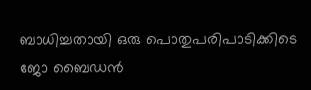ബാധിച്ചതായി ഒരു പൊതുപരിപാടിക്കിടെ ജോ ബൈഡൻ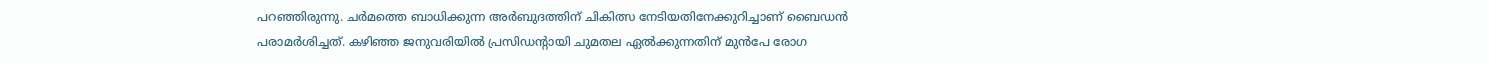പറഞ്ഞിരുന്നു. ചർമത്തെ ബാധിക്കുന്ന അർബുദത്തിന് ചികിത്സ നേടിയതിനേക്കുറിച്ചാണ് ബൈഡൻ പരാമർശിച്ചത്. കഴിഞ്ഞ ജനുവരിയിൽ പ്രസിഡന്റായി ചുമതല ഏൽക്കുന്നതിന് മുൻപേ രോഗ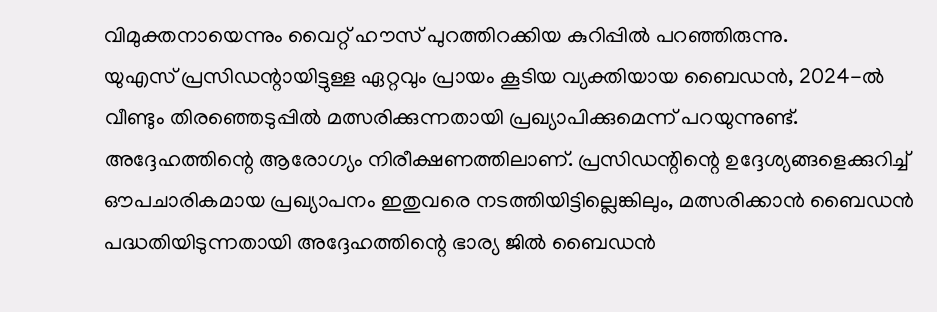വിമുക്തനായെന്നും വൈറ്റ് ഹൗസ് പുറത്തിറക്കിയ കുറിപ്പിൽ പറഞ്ഞിരുന്നു.
യുഎസ് പ്രസിഡന്റായിട്ടുള്ള ഏറ്റവും പ്രായം കൂടിയ വ്യക്തിയായ ബൈഡൻ, 2024-ൽ വീണ്ടും തിരഞ്ഞെടുപ്പിൽ മത്സരിക്കുന്നതായി പ്രഖ്യാപിക്കുമെന്ന് പറയുന്നുണ്ട്. അദ്ദേഹത്തിന്റെ ആരോഗ്യം നിരീക്ഷണത്തിലാണ്. പ്രസിഡന്റിന്റെ ഉദ്ദേശ്യങ്ങളെക്കുറിച്ച് ഔപചാരികമായ പ്രഖ്യാപനം ഇതുവരെ നടത്തിയിട്ടില്ലെങ്കിലും, മത്സരിക്കാൻ ബൈഡൻ പദ്ധതിയിടുന്നതായി അദ്ദേഹത്തിന്റെ ഭാര്യ ജിൽ ബൈഡൻ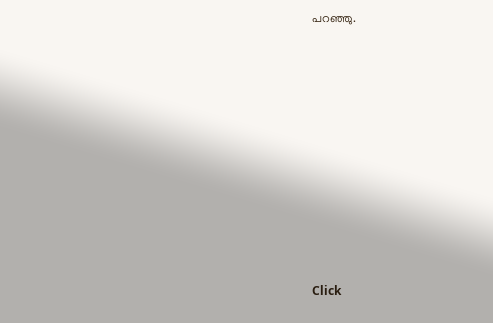പറഞ്ഞു.












Click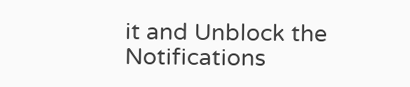it and Unblock the Notifications